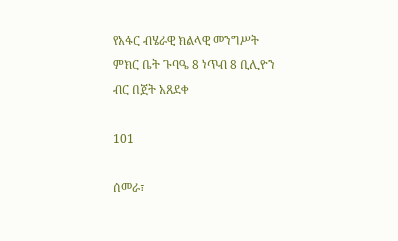የአፋር ብሄራዊ ክልላዊ መንግሥት ምክር ቤት ጉባዔ 8 ነጥብ 8 ቢሊዮን ብር በጀት አጸደቀ

101

ሰመራ፣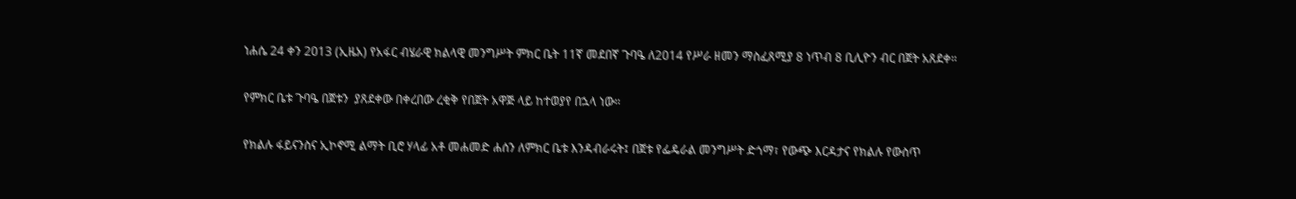ነሐሴ 24 ቀን 2013 (ኢዜአ) የአፋር ብሄራዊ ክልላዊ መንግሥት ምክር ቤት 11ኛ መደበኛ ጉባዔ ለ2014 የሥራ ዘመን ማስፈጸሚያ 8 ነጥብ 8 ቢሊዮን ብር በጀት አጸደቀ።

የምክር ቤቱ ጉባዔ በጀቱን  ያጸደቀው በቀረበው ረቂቅ የበጀት አዋጅ ላይ ከተወያየ በኋላ ነው።

የክልሉ ፋይናንስና ኢኮኖሚ ልማት ቢሮ ሃላፊ አቶ መሐመድ ሐሰን ለምክር ቤቱ እንዳብራሩት፤ በጀቱ የፌዴራል መንግሥት ድጎማ፣ የውጭ እርዳታና የክልሉ የውስጥ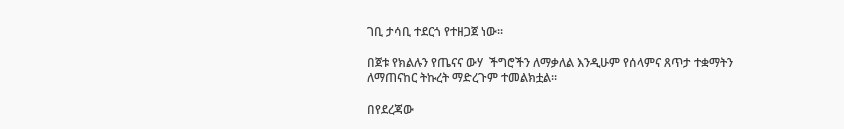ገቢ ታሳቢ ተደርጎ የተዘጋጀ ነው።

በጀቱ የክልሉን የጤናና ውሃ  ችግሮችን ለማቃለል እንዲሁም የሰላምና ጸጥታ ተቋማትን ለማጠናከር ትኩረት ማድረጉም ተመልክቷል።

በየደረጃው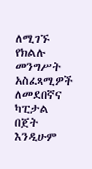ለሚገኙ የክልሉ መንግሥት አስፈጻሚዎች ለመደበኛና ካፒታል በጀት እንዲሁም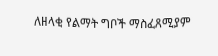ለዘላቂ የልማት ግቦች ማስፈጸሚያም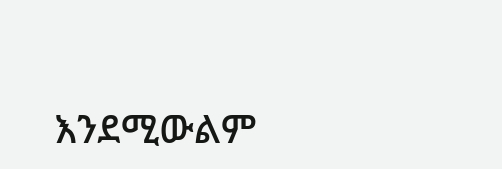እንደሚውልም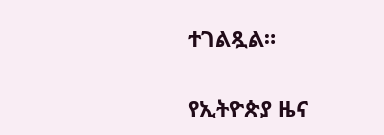ተገልጿል።

የኢትዮጵያ ዜና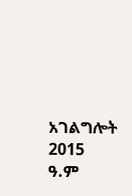አገልግሎት
2015
ዓ.ም